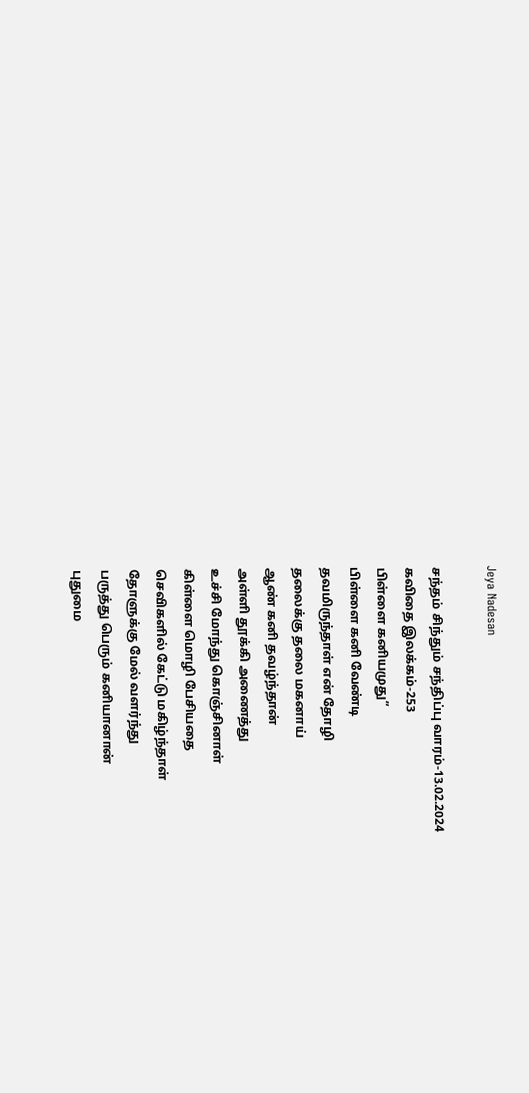Jeya Nadesan

சந்தம் சிந்தும் சந்திப்பு வாரம்-13.02.2024
கவிதை இலக்கம்-253
பிள்ளை கனியமுது”
பிள்ளை கனி வேண்டி
தவமிருந்தாள் என் தோழி
தலைக்கு தலை மகனாய்
ஆண் கனி தவழ்ந்தான்
அள்ளி தூக்கி அணைத்து
உச்சி மோந்து கொஞ்சினாள்
கிள்ளை மொழி பேசியதை
செவிகளில் கேட்டு மகிழ்ந்தாள்
தோளுக்கு மேல் வளர்ந்து
பருத்து பெரும் கனியானான்
புதுமை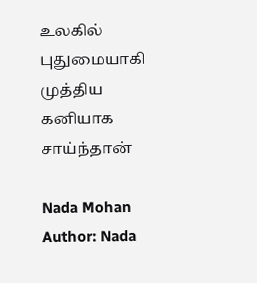உலகில் புதுமையாகி
முத்திய கனியாக சாய்ந்தான்

Nada Mohan
Author: Nada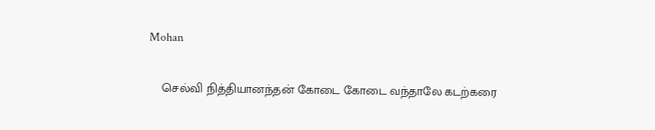Mohan

    செல்வி நித்தியானந்தன் கோடை கோடை வந்தாலே கடற்கரை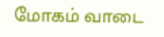மோகம் வாடை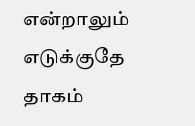என்றாலும் எடுக்குதே தாகம்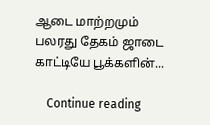ஆடை மாற்றமும் பலரது தேகம் ஜாடை காட்டியே பூக்களின்...

    Continue reading